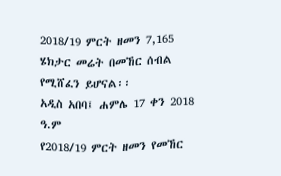2018/19 ምርት ዘመን 7,165 ሄክታር መሬት በመኸር ሰብል የሚሸፈን ይሆናል፡፡
አዲስ አበባ፤ ሐምሌ 17 ቀን 2018 ዓ.ም
የ2018/19 ምርት ዘመን የመኸር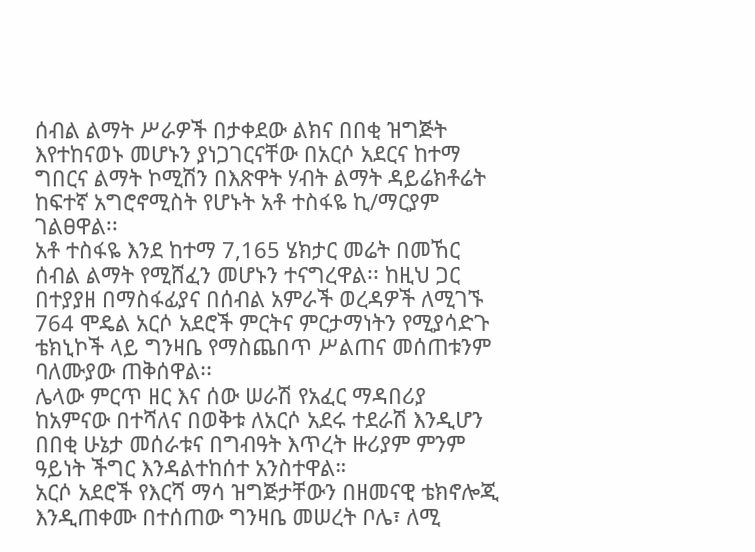ሰብል ልማት ሥራዎች በታቀደው ልክና በበቂ ዝግጅት እየተከናወኑ መሆኑን ያነጋገርናቸው በአርሶ አደርና ከተማ ግበርና ልማት ኮሚሽን በእጽዋት ሃብት ልማት ዳይሬክቶሬት ከፍተኛ አግሮኖሚስት የሆኑት አቶ ተስፋዬ ኪ/ማርያም ገልፀዋል፡፡
አቶ ተስፋዬ እንደ ከተማ 7,165 ሄክታር መሬት በመኸር ሰብል ልማት የሚሸፈን መሆኑን ተናግረዋል፡፡ ከዚህ ጋር በተያያዘ በማስፋፊያና በሰብል አምራች ወረዳዎች ለሚገኙ 764 ሞዴል አርሶ አደሮች ምርትና ምርታማነትን የሚያሳድጉ ቴክኒኮች ላይ ግንዛቤ የማስጨበጥ ሥልጠና መሰጠቱንም ባለሙያው ጠቅሰዋል፡፡
ሌላው ምርጥ ዘር እና ሰው ሠራሽ የአፈር ማዳበሪያ ከአምናው በተሻለና በወቅቱ ለአርሶ አደሩ ተደራሽ እንዲሆን በበቂ ሁኔታ መሰራቱና በግብዓት እጥረት ዙሪያም ምንም ዓይነት ችግር እንዳልተከሰተ አንስተዋል።
አርሶ አደሮች የእርሻ ማሳ ዝግጅታቸውን በዘመናዊ ቴክኖሎጂ እንዲጠቀሙ በተሰጠው ግንዛቤ መሠረት ቦሌ፣ ለሚ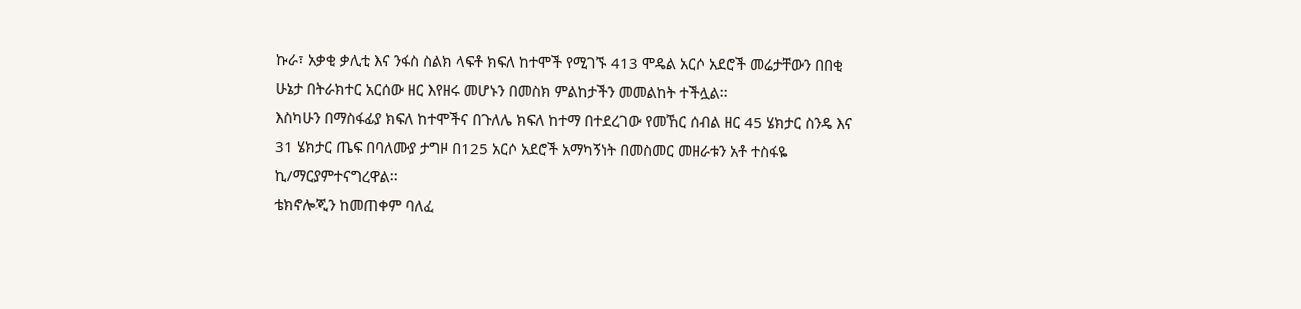ኩራ፣ አቃቂ ቃሊቲ እና ንፋስ ስልክ ላፍቶ ክፍለ ከተሞች የሚገኙ 413 ሞዴል አርሶ አደሮች መሬታቸውን በበቂ ሁኔታ በትራክተር አርሰው ዘር እየዘሩ መሆኑን በመስክ ምልከታችን መመልከት ተችሏል፡፡
እስካሁን በማስፋፊያ ክፍለ ከተሞችና በጉለሌ ክፍለ ከተማ በተደረገው የመኸር ሰብል ዘር 45 ሄክታር ስንዴ እና 31 ሄክታር ጤፍ በባለሙያ ታግዞ በ125 አርሶ አደሮች አማካኝነት በመስመር መዘራቱን አቶ ተስፋዬ ኪ/ማርያምተናግረዋል፡፡
ቴክኖሎጂን ከመጠቀም ባለፈ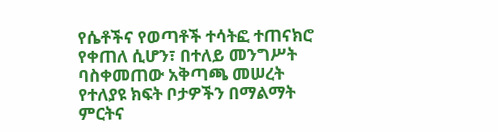የሴቶችና የወጣቶች ተሳትፎ ተጠናክሮ የቀጠለ ሲሆን፣ በተለይ መንግሥት ባስቀመጠው አቅጣጫ መሠረት የተለያዩ ክፍት ቦታዎችን በማልማት ምርትና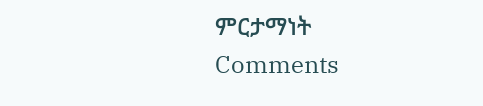ምርታማነት
Comments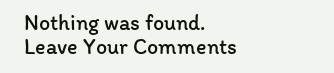Nothing was found.
Leave Your Comments